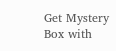Get Mystery Box with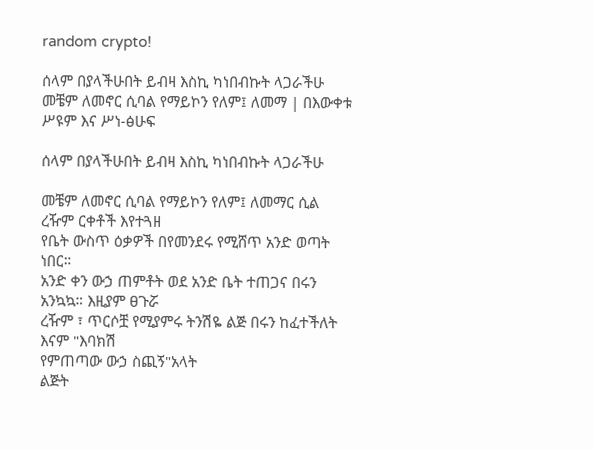random crypto!

ሰላም በያላችሁበት ይብዛ እስኪ ካነበብኩት ላጋራችሁ መቼም ለመኖር ሲባል የማይኮን የለም፤ ለመማ | በእውቀቱ ሥዩም እና ሥነ-ፅሁፍ

ሰላም በያላችሁበት ይብዛ እስኪ ካነበብኩት ላጋራችሁ

መቼም ለመኖር ሲባል የማይኮን የለም፤ ለመማር ሲል ረዥም ርቀቶች እየተጓዘ
የቤት ውስጥ ዕቃዎች በየመንደሩ የሚሸጥ አንድ ወጣት ነበር።
አንድ ቀን ውኃ ጠምቶት ወደ አንድ ቤት ተጠጋና በሩን አንኳኳ። እዚያም ፀጉሯ
ረዥም ፣ ጥርሶቿ የሚያምሩ ትንሽዬ ልጅ በሩን ከፈተችለት እናም "እባክሽ
የምጠጣው ውኃ ስጪኝ"አላት
ልጅት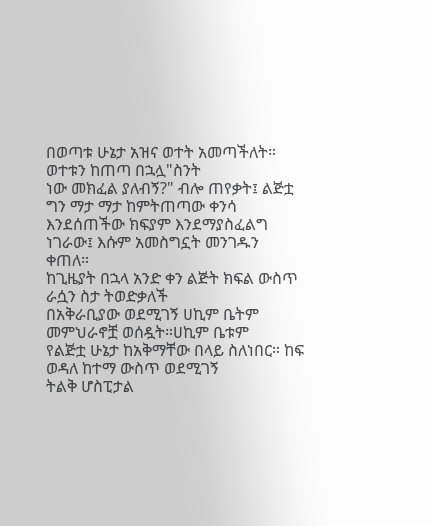በወጣቱ ሁኔታ አዝና ወተት አመጣችለት። ወተቱን ከጠጣ በኋሏ"ስንት
ነው መክፈል ያለብኝ?" ብሎ ጠየቃት፤ ልጅቷ ግን ማታ ማታ ከምትጠጣው ቀንሳ
እንደሰጠችው ክፍያም እንደማያስፈልግ ነገራው፤ እሱም አመስግኗት መንገዱን
ቀጠለ።
ከጊዜያት በኋላ አንድ ቀን ልጅት ክፍል ውስጥ ራሷን ስታ ትወድቃለች
በአቅራቢያው ወደሚገኝ ሀኪም ቤትም መምህራኖቿ ወሰዷት።ሀኪም ቤቱም
የልጅቷ ሁኔታ ከአቅማቸው በላይ ስለነበር። ከፍ ወዳለ ከተማ ውስጥ ወደሚገኝ
ትልቅ ሆስፒታል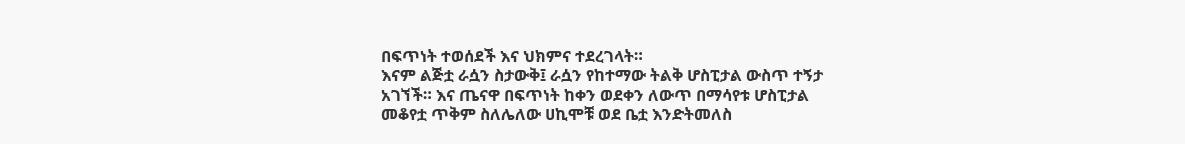በፍጥነት ተወሰደች እና ህክምና ተደረገላት።
እናም ልጅቷ ራሷን ስታውቅ፤ ራሷን የከተማው ትልቅ ሆስፒታል ውስጥ ተኝታ
አገኘች። እና ጤናዋ በፍጥነት ከቀን ወደቀን ለውጥ በማሳየቱ ሆስፒታል
መቆየቷ ጥቅም ስለሌለው ሀኪሞቹ ወደ ቤቷ እንድትመለስ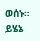ወሰኑ።
ይሄኔ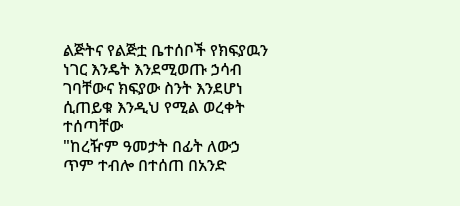ልጅትና የልጅቷ ቤተሰቦች የክፍያዉን ነገር እንዴት እንደሚወጡ ኃሳብ
ገባቸውና ክፍያው ስንት እንደሆነ ሲጠይቁ እንዲህ የሚል ወረቀት ተሰጣቸው
"ከረዥም ዓመታት በፊት ለውኃ ጥም ተብሎ በተሰጠ በአንድ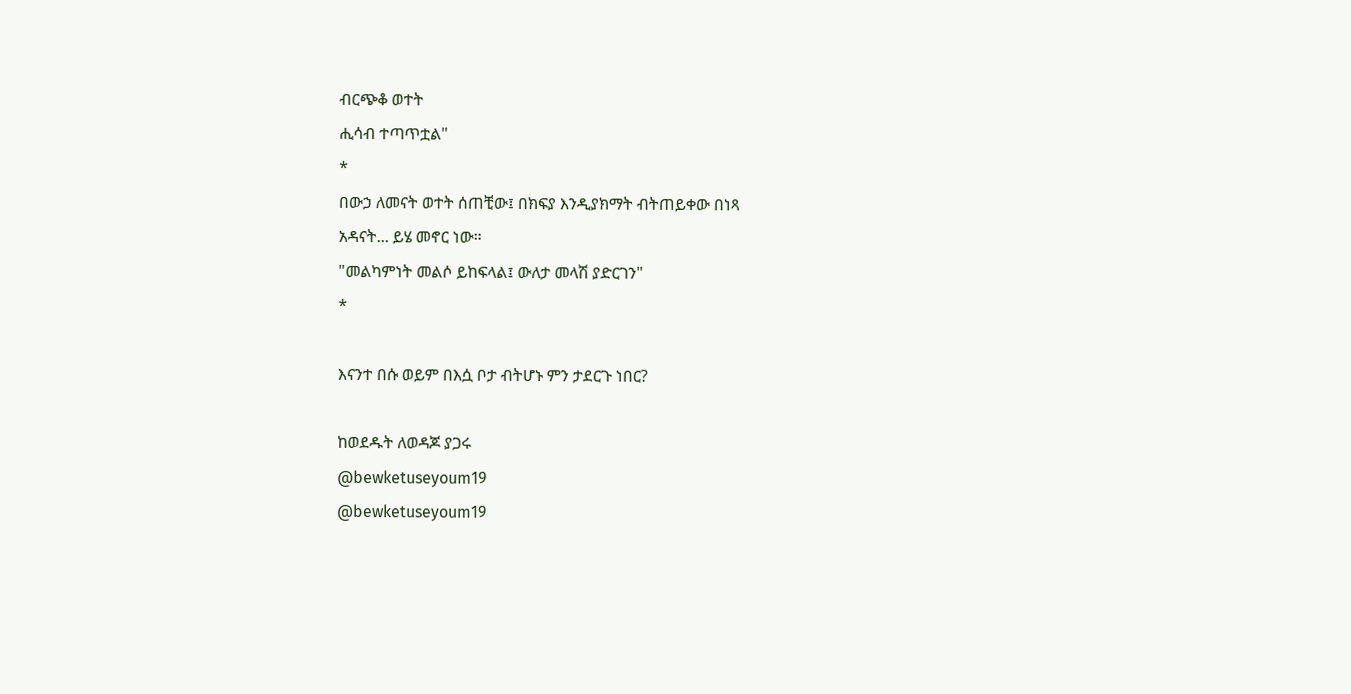ብርጭቆ ወተት
ሒሳብ ተጣጥቷል"
*
በውኃ ለመናት ወተት ሰጠቺው፤ በክፍያ እንዲያክማት ብትጠይቀው በነጻ
አዳናት... ይሄ መኖር ነው።
"መልካምነት መልሶ ይከፍላል፤ ውለታ መላሽ ያድርገን"
*

እናንተ በሱ ወይም በእሷ ቦታ ብትሆኑ ምን ታደርጉ ነበር?

ከወደዱት ለወዳጆ ያጋሩ
@bewketuseyoum19
@bewketuseyoum19